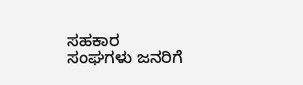ಸಹಕಾರ ಸಂಘಗಳು ಜನರಿಗೆ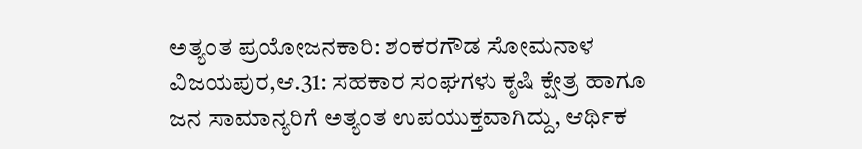ಅತ್ಯಂತ ಪ್ರಯೋಜನಕಾರಿ: ಶಂಕರಗೌಡ ಸೋಮನಾಳ
ವಿಜಯಪುರ,ಆ.31: ಸಹಕಾರ ಸಂಘಗಳು ಕೃಷಿ ಕ್ಷೇತ್ರ ಹಾಗೂ ಜನ ಸಾಮಾನ್ಯರಿಗೆ ಅತ್ಯಂತ ಉಪಯುಕ್ತವಾಗಿದ್ದು, ಆರ್ಥಿಕ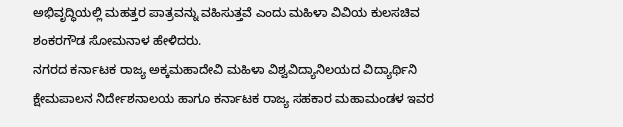ಅಭಿವೃದ್ಧಿಯಲ್ಲಿ ಮಹತ್ತರ ಪಾತ್ರವನ್ನು ವಹಿಸುತ್ತವೆ ಎಂದು ಮಹಿಳಾ ವಿವಿಯ ಕುಲಸಚಿವ ಶಂಕರಗೌಡ ಸೋಮನಾಳ ಹೇಳಿದರು.
ನಗರದ ಕರ್ನಾಟಕ ರಾಜ್ಯ ಅಕ್ಕಮಹಾದೇವಿ ಮಹಿಳಾ ವಿಶ್ವವಿದ್ಯಾನಿಲಯದ ವಿದ್ಯಾರ್ಥಿನಿ ಕ್ಷೇಮಪಾಲನ ನಿರ್ದೇಶನಾಲಯ ಹಾಗೂ ಕರ್ನಾಟಕ ರಾಜ್ಯ ಸಹಕಾರ ಮಹಾಮಂಡಳ ಇವರ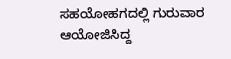ಸಹಯೋಹಗದಲ್ಲಿ ಗುರುವಾರ ಆಯೋಜಿಸಿದ್ದ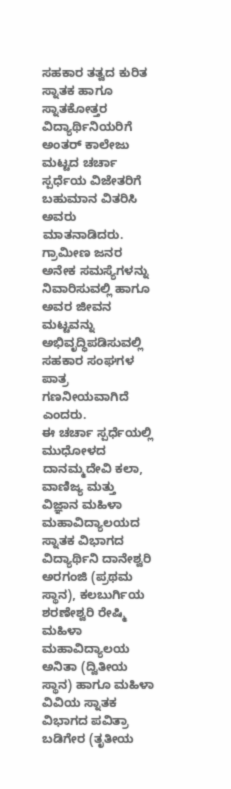ಸಹಕಾರ ತತ್ವದ ಕುರಿತ ಸ್ನಾತಕ ಹಾಗೂ ಸ್ನಾತಕೋತ್ತರ ವಿದ್ಯಾರ್ಥಿನಿಯರಿಗೆ ಅಂತರ್ ಕಾಲೇಜು ಮಟ್ಟದ ಚರ್ಚಾ ಸ್ಪರ್ಧೆಯ ವಿಜೇತರಿಗೆ ಬಹುಮಾನ ವಿತರಿಸಿ ಅವರು ಮಾತನಾಡಿದರು.
ಗ್ರಾಮೀಣ ಜನರ ಅನೇಕ ಸಮಸ್ಯೆಗಳನ್ನು ನಿವಾರಿಸುವಲ್ಲಿ ಹಾಗೂ ಅವರ ಜೀವನ ಮಟ್ಟವನ್ನು ಅಭಿವೃದ್ಧಿಪಡಿಸುವಲ್ಲಿ ಸಹಕಾರ ಸಂಘಗಳ ಪಾತ್ರ ಗಣನೀಯವಾಗಿದೆ ಎಂದರು.
ಈ ಚರ್ಚಾ ಸ್ಪರ್ಧೆಯಲ್ಲಿ ಮುಧೋಳದ ದಾನಮ್ಮದೇವಿ ಕಲಾ, ವಾಣಿಜ್ಯ ಮತ್ತು ವಿಜ್ಞಾನ ಮಹಿಳಾ ಮಹಾವಿದ್ಯಾಲಯದ ಸ್ನಾತಕ ವಿಭಾಗದ ವಿದ್ಯಾರ್ಥಿನಿ ದಾನೇಶ್ವರಿ ಅರಗಂಜಿ (ಪ್ರಥಮ ಸ್ಥಾನ), ಕಲಬುರ್ಗಿಯ ಶರಣೇಶ್ವರಿ ರೇಷ್ಮಿ ಮಹಿಳಾ ಮಹಾವಿದ್ಯಾಲಯ ಅನಿತಾ (ದ್ವಿತೀಯ ಸ್ಥಾನ) ಹಾಗೂ ಮಹಿಳಾ ವಿವಿಯ ಸ್ನಾತಕ ವಿಭಾಗದ ಪವಿತ್ರಾ ಬಡಿಗೇರ (ತೃತೀಯ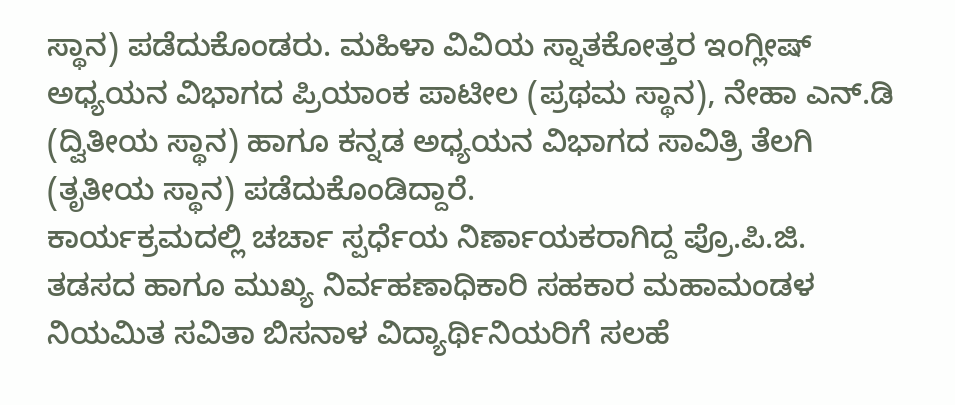ಸ್ಥಾನ) ಪಡೆದುಕೊಂಡರು. ಮಹಿಳಾ ವಿವಿಯ ಸ್ನಾತಕೋತ್ತರ ಇಂಗ್ಲೀಷ್ ಅಧ್ಯಯನ ವಿಭಾಗದ ಪ್ರಿಯಾಂಕ ಪಾಟೀಲ (ಪ್ರಥಮ ಸ್ಥಾನ), ನೇಹಾ ಎನ್.ಡಿ (ದ್ವಿತೀಯ ಸ್ಥಾನ) ಹಾಗೂ ಕನ್ನಡ ಅಧ್ಯಯನ ವಿಭಾಗದ ಸಾವಿತ್ರಿ ತೆಲಗಿ (ತೃತೀಯ ಸ್ಥಾನ) ಪಡೆದುಕೊಂಡಿದ್ದಾರೆ.
ಕಾರ್ಯಕ್ರಮದಲ್ಲಿ ಚರ್ಚಾ ಸ್ಪರ್ಧೆಯ ನಿರ್ಣಾಯಕರಾಗಿದ್ದ ಪ್ರೊ.ಪಿ.ಜಿ. ತಡಸದ ಹಾಗೂ ಮುಖ್ಯ ನಿರ್ವಹಣಾಧಿಕಾರಿ ಸಹಕಾರ ಮಹಾಮಂಡಳ ನಿಯಮಿತ ಸವಿತಾ ಬಿಸನಾಳ ವಿದ್ಯಾರ್ಥಿನಿಯರಿಗೆ ಸಲಹೆ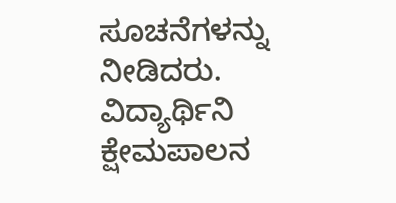ಸೂಚನೆಗಳನ್ನು ನೀಡಿದರು. ವಿದ್ಯಾರ್ಥಿನಿ ಕ್ಷೇಮಪಾಲನ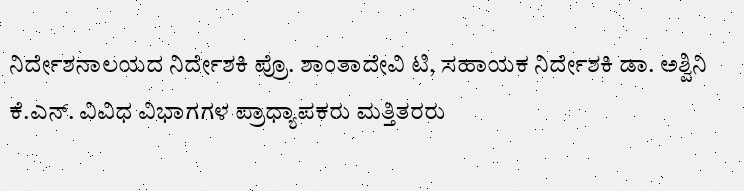ನಿರ್ದೇಶನಾಲಯದ ನಿರ್ದೇಶಕಿ ಪ್ರೊ. ಶಾಂತಾದೇವಿ ಟಿ, ಸಹಾಯಕ ನಿರ್ದೇಶಕಿ ಡಾ. ಅಶ್ವಿನಿ ಕೆ.ಎನ್. ವಿವಿಧ ವಿಭಾಗಗಳ ಪ್ರಾಧ್ಯಾಪಕರು ಮತ್ತಿತರರು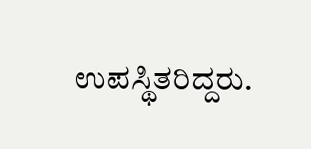ಉಪಸ್ಥಿತರಿದ್ದರು.